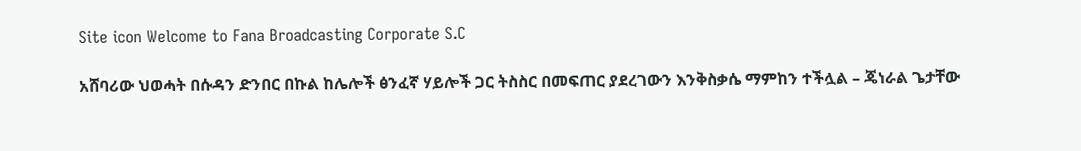Site icon Welcome to Fana Broadcasting Corporate S.C

አሸባሪው ህወሓት በሱዳን ድንበር በኩል ከሌሎች ፅንፈኛ ሃይሎች ጋር ትስስር በመፍጠር ያደረገውን እንቅስቃሴ ማምከን ተችሏል – ጄነራል ጌታቸው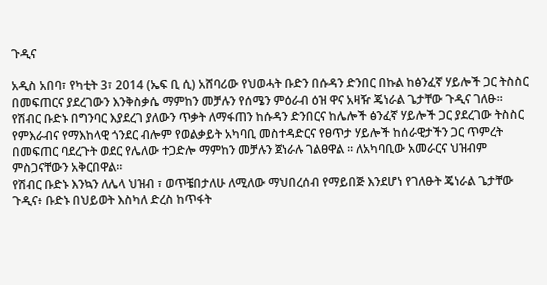ጉዲና

አዲስ አበባ፣ የካቲት 3፣ 2014 (ኤፍ ቢ ሲ) አሸባሪው የህወሓት ቡድን በሱዳን ድንበር በኩል ከፅንፈኛ ሃይሎች ጋር ትስስር በመፍጠርና ያደረገውን እንቅስቃሴ ማምከን መቻሉን የሰሜን ምዕራብ ዕዝ ዋና አዛዥ ጄነራል ጌታቸው ጉዲና ገለፁ።
የሽብር ቡድኑ በግንባር እያደረገ ያለውን ጥቃት ለማፋጠን ከሱዳን ድንበርና ከሌሎች ፅንፈኛ ሃይሎች ጋር ያደረገው ትስስር የምእራብና የማእከላዊ ጎንደር ብሎም የወልቃይት አካባቢ መስተዳድርና የፀጥታ ሃይሎች ከሰራዊታችን ጋር ጥምረት በመፍጠር ባደረጉት ወደር የሌለው ተጋድሎ ማምከን መቻሉን ጀነራሉ ገልፀዋል ። ለአካባቢው አመራርና ህዝብም ምስጋናቸውን አቅርበዋል።
የሽብር ቡድኑ እንኳን ለሌላ ህዝብ ፣ ወጥቼበታለሁ ለሚለው ማህበረሰብ የማይበጅ እንደሆነ የገለፁት ጄነራል ጌታቸው ጉዲና፥ ቡድኑ በህይወት እስካለ ድረስ ከጥፋት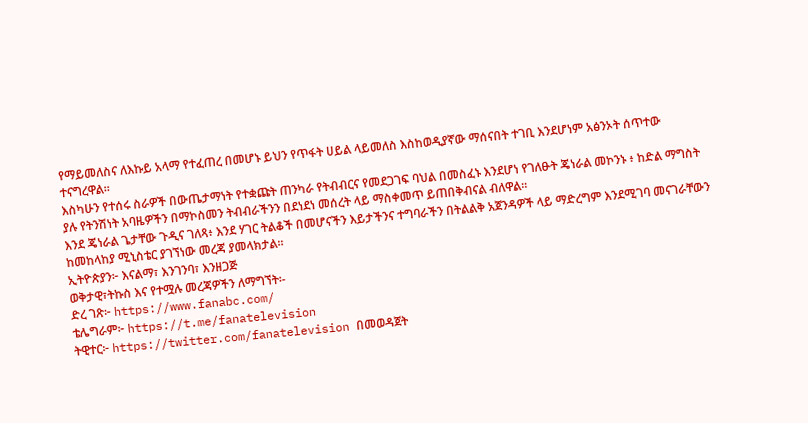የማይመለስና ለእኩይ አላማ የተፈጠረ በመሆኑ ይህን የጥፋት ሀይል ላይመለስ እስከወዲያኛው ማሰናበት ተገቢ እንደሆነም አፅንኦት ሰጥተው ተናግረዋል።
እስካሁን የተሰሩ ስራዎች በውጤታማነት የተቋጩት ጠንካራ የትብብርና የመደጋገፍ ባህል በመስፈኑ እንደሆነ የገለፁት ጄነራል መኮንኑ ፥ ከድል ማግስት ያሉ የትንሽነት አባዜዎችን በማኮስመን ትብብራችንን በደነደነ መሰረት ላይ ማስቀመጥ ይጠበቅብናል ብለዋል።
እንደ ጄነራል ጌታቸው ጉዲና ገለጻ፥ እንደ ሃገር ትልቆች በመሆናችን እይታችንና ተግባራችን በትልልቅ አጀንዳዎች ላይ ማድረግም እንደሚገባ መናገራቸውን ከመከላከያ ሚኒስቴር ያገኘነው መረጃ ያመላክታል።
ኢትዮጵያን፦ እናልማ፣ እንገንባ፣ እንዘጋጅ
ወቅታዊ፣ትኩስ እና የተሟሉ መረጃዎችን ለማግኘት፡-
ድረ ገጽ፦ https://www.fanabc.com/
ቴሌግራም፦ https://t.me/fanatelevision
ትዊተር፦ https://twitter.com/fanatelevision በመወዳጀት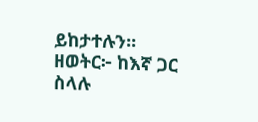ይከታተሉን፡፡
ዘወትር፦ ከእኛ ጋር ስላሉ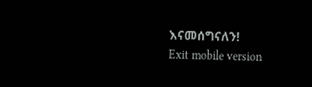እናመሰግናለን!
Exit mobile version